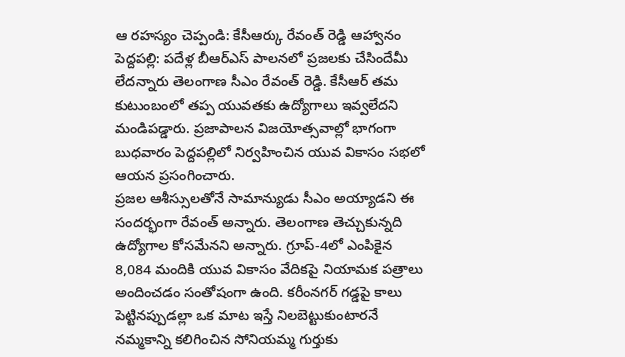ఆ రహస్యం చెప్పండి: కేసీఆర్కు రేవంత్ రెడ్డి ఆహ్వానం
పెద్దపల్లి: పదేళ్ల బీఆర్ఎస్ పాలనలో ప్రజలకు చేసిందేమీ లేదన్నారు తెలంగాణ సీఎం రేవంత్ రెడ్డి. కేసీఆర్ తమ కుటుంబంలో తప్ప యువతకు ఉద్యోగాలు ఇవ్వలేదని మండిపడ్డారు. ప్రజాపాలన విజయోత్సవాల్లో భాగంగా బుధవారం పెద్దపల్లిలో నిర్వహించిన యువ వికాసం సభలో ఆయన ప్రసంగించారు.
ప్రజల ఆశీస్సులతోనే సామాన్యుడు సీఎం అయ్యాడని ఈ సందర్భంగా రేవంత్ అన్నారు. తెలంగాణ తెచ్చుకున్నది ఉద్యోగాల కోసమేనని అన్నారు. గ్రూప్-4లో ఎంపికైన 8,084 మందికి యువ వికాసం వేదికపై నియామక పత్రాలు అందించడం సంతోషంగా ఉంది. కరీంనగర్ గడ్డపై కాలు పెట్టినప్పుడల్లా ఒక మాట ఇస్తే నిలబెట్టుకుంటారనే నమ్మకాన్ని కలిగించిన సోనియమ్మ గుర్తుకు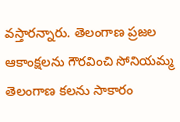వస్తారన్నారు. తెలంగాణ ప్రజల ఆకాంక్షలను గౌరవించి సోనియమ్మ తెలంగాణ కలను సాకారం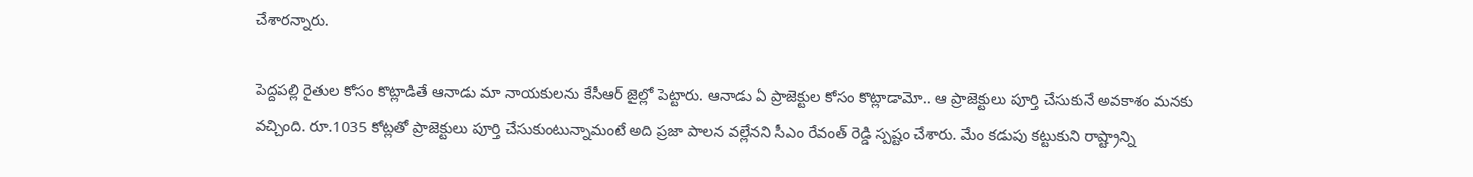చేశారన్నారు.

పెద్దపల్లి రైతుల కోసం కొట్లాడితే ఆనాడు మా నాయకులను కేసీఆర్ జైల్లో పెట్టారు. ఆనాడు ఏ ప్రాజెక్టుల కోసం కొట్లాడామో.. ఆ ప్రాజెక్టులు పూర్తి చేసుకునే అవకాశం మనకు వచ్చింది. రూ.1035 కోట్లతో ప్రాజెక్టులు పూర్తి చేసుకుంటున్నామంటే అది ప్రజా పాలన వల్లేనని సీఎం రేవంత్ రెడ్డి స్పష్టం చేశారు. మేం కడుపు కట్టుకుని రాష్ట్రాన్ని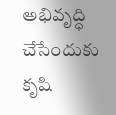అభివృద్ధి చేసేందుకు కృషి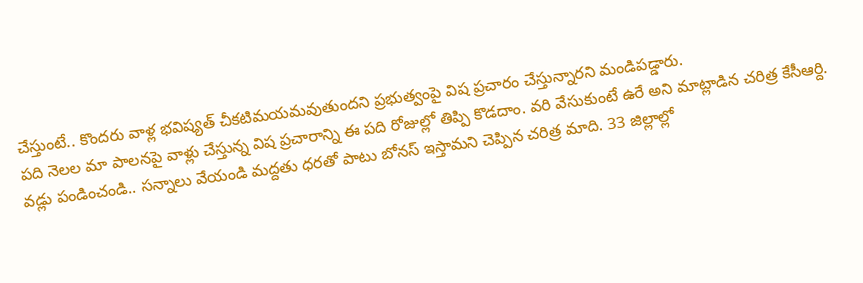చేస్తుంటే.. కొందరు వాళ్ల భవిష్యత్ చీకటిమయమవుతుందని ప్రభుత్వంపై విష ప్రచారం చేస్తున్నారని మండిపడ్డారు.
పది నెలల మా పాలనపై వాళ్లు చేస్తున్న విష ప్రచారాన్ని ఈ పది రోజుల్లో తిప్పి కొడదాం. వరి వేసుకుంటే ఉరే అని మాట్లాడిన చరిత్ర కేసీఆర్ది.
వడ్లు పండించండి.. సన్నాలు వేయండి మద్దతు ధరతో పాటు బోనస్ ఇస్తామని చెప్పిన చరిత్ర మాది. 33 జిల్లాల్లో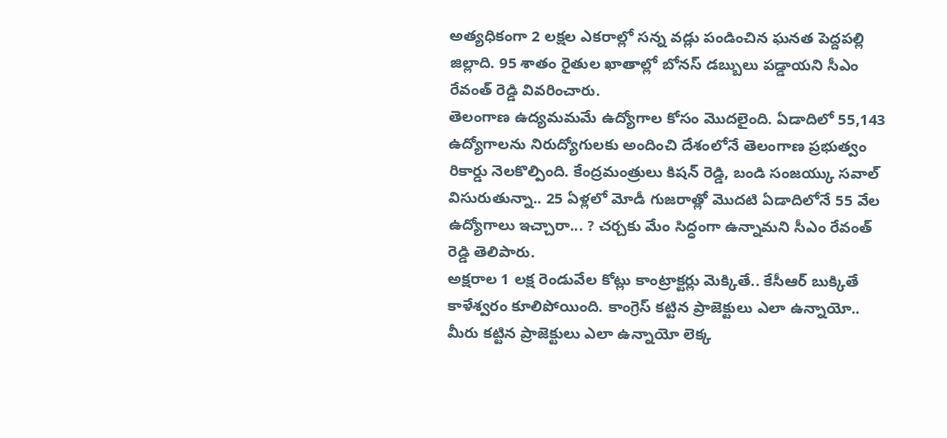అత్యధికంగా 2 లక్షల ఎకరాల్లో సన్న వడ్లు పండించిన ఘనత పెద్దపల్లి జిల్లాది. 95 శాతం రైతుల ఖాతాల్లో బోనస్ డబ్బులు పడ్డాయని సీఎం రేవంత్ రెడ్డి వివరించారు.
తెలంగాణ ఉద్యమమమే ఉద్యోగాల కోసం మొదలైంది. ఏడాదిలో 55,143 ఉద్యోగాలను నిరుద్యోగులకు అందించి దేశంలోనే తెలంగాణ ప్రభుత్వం రికార్డు నెలకొల్పింది. కేంద్రమంత్రులు కిషన్ రెడ్డి, బండి సంజయ్కు సవాల్ విసురుతున్నా.. 25 ఏళ్లలో మోడీ గుజరాత్లో మొదటి ఏడాదిలోనే 55 వేల ఉద్యోగాలు ఇచ్చారా... ? చర్చకు మేం సిద్ధంగా ఉన్నామని సీఎం రేవంత్ రెడ్డి తెలిపారు.
అక్షరాల 1 లక్ష రెండువేల కోట్లు కాంట్రాక్టర్లు మెక్కితే.. కేసీఆర్ బుక్కితే కాళేశ్వరం కూలిపోయింది. కాంగ్రెస్ కట్టిన ప్రాజెక్టులు ఎలా ఉన్నాయో.. మీరు కట్టిన ప్రాజెక్టులు ఎలా ఉన్నాయో లెక్క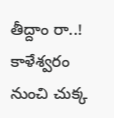తీద్దాం రా..! కాళేశ్వరం నుంచి చుక్క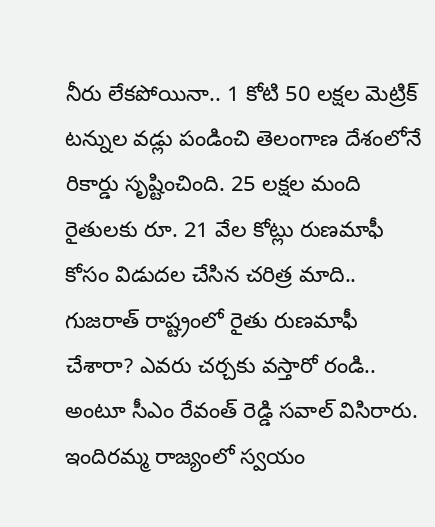నీరు లేకపోయినా.. 1 కోటి 50 లక్షల మెట్రిక్ టన్నుల వడ్లు పండించి తెలంగాణ దేశంలోనే రికార్డు సృష్టించింది. 25 లక్షల మంది రైతులకు రూ. 21 వేల కోట్లు రుణమాఫీ కోసం విడుదల చేసిన చరిత్ర మాది.. గుజరాత్ రాష్ట్రంలో రైతు రుణమాఫీ చేశారా? ఎవరు చర్చకు వస్తారో రండి.. అంటూ సీఎం రేవంత్ రెడ్డి సవాల్ విసిరారు.
ఇందిరమ్మ రాజ్యంలో స్వయం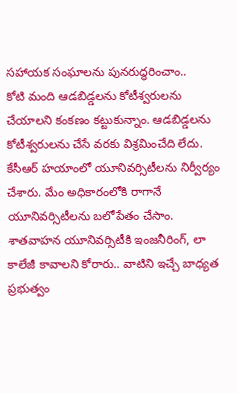సహాయక సంఘాలను పునరుద్ధరించాం..
కోటి మంది ఆడబిడ్డలను కోటీశ్వరులను చేయాలని కంకణం కట్టుకున్నాం. ఆడబిడ్డలను కోటీశ్వరులను చేసే వరకు విశ్రమించేది లేదు. కేసీఆర్ హయాంలో యూనివర్సిటీలను నిర్వీర్యం చేశారు. మేం అధికారంలోకి రాగానే యూనివర్సిటీలను బలోపేతం చేసాం. శాతవాహన యూనివర్సిటీకి ఇంజనీరింగ్, లా కాలేజీ కావాలని కోరారు.. వాటిని ఇచ్చే బాధ్యత ప్రభుత్వం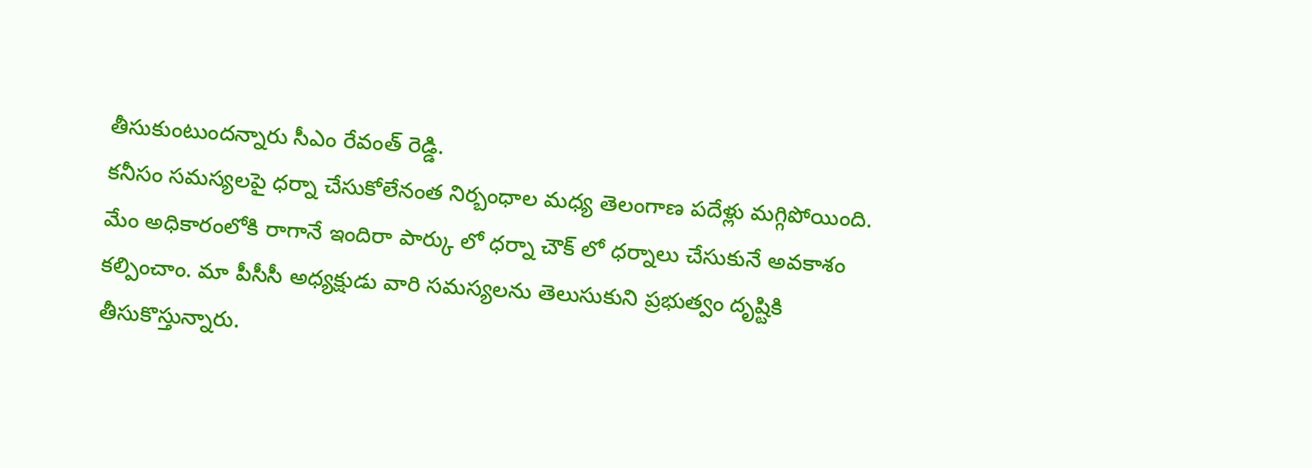తీసుకుంటుందన్నారు సీఎం రేవంత్ రెడ్డి.
కనీసం సమస్యలపై ధర్నా చేసుకోలేనంత నిర్బంధాల మధ్య తెలంగాణ పదేళ్లు మగ్గిపోయింది. మేం అధికారంలోకి రాగానే ఇందిరా పార్కు లో ధర్నా చౌక్ లో ధర్నాలు చేసుకునే అవకాశం కల్పించాం. మా పీసీసీ అధ్యక్షుడు వారి సమస్యలను తెలుసుకుని ప్రభుత్వం దృష్టికి తీసుకొస్తున్నారు.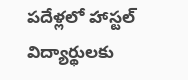పదేళ్లలో హాస్టల్ విద్యార్థులకు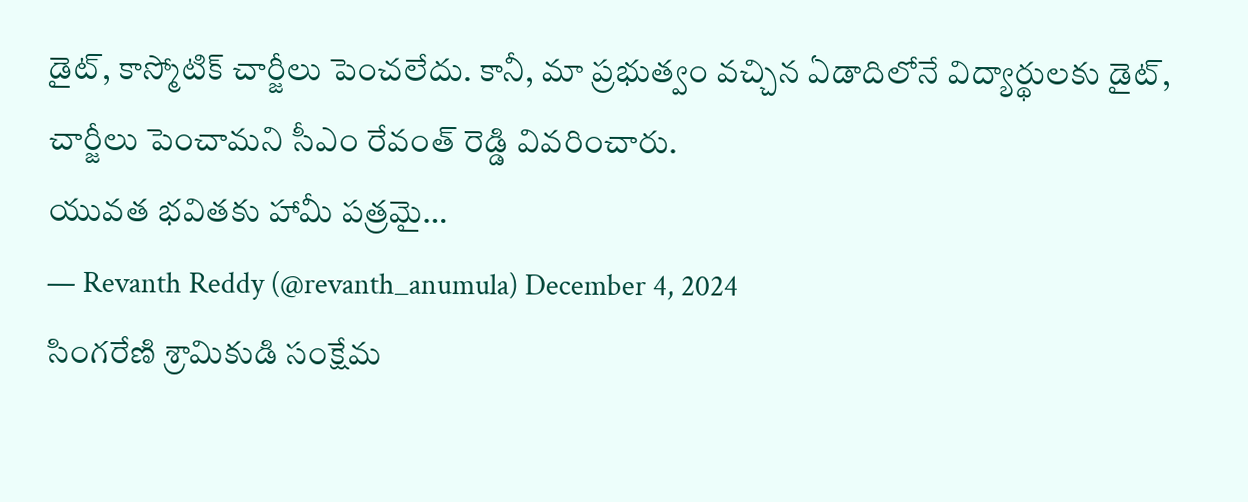డైట్, కాస్మోటిక్ చార్జీలు పెంచలేదు. కానీ, మా ప్రభుత్వం వచ్చిన ఏడాదిలోనే విద్యార్థులకు డైట్, చార్జీలు పెంచామని సీఎం రేవంత్ రెడ్డి వివరించారు.
యువత భవితకు హామీ పత్రమై…
— Revanth Reddy (@revanth_anumula) December 4, 2024
సింగరేణి శ్రామికుడి సంక్షేమ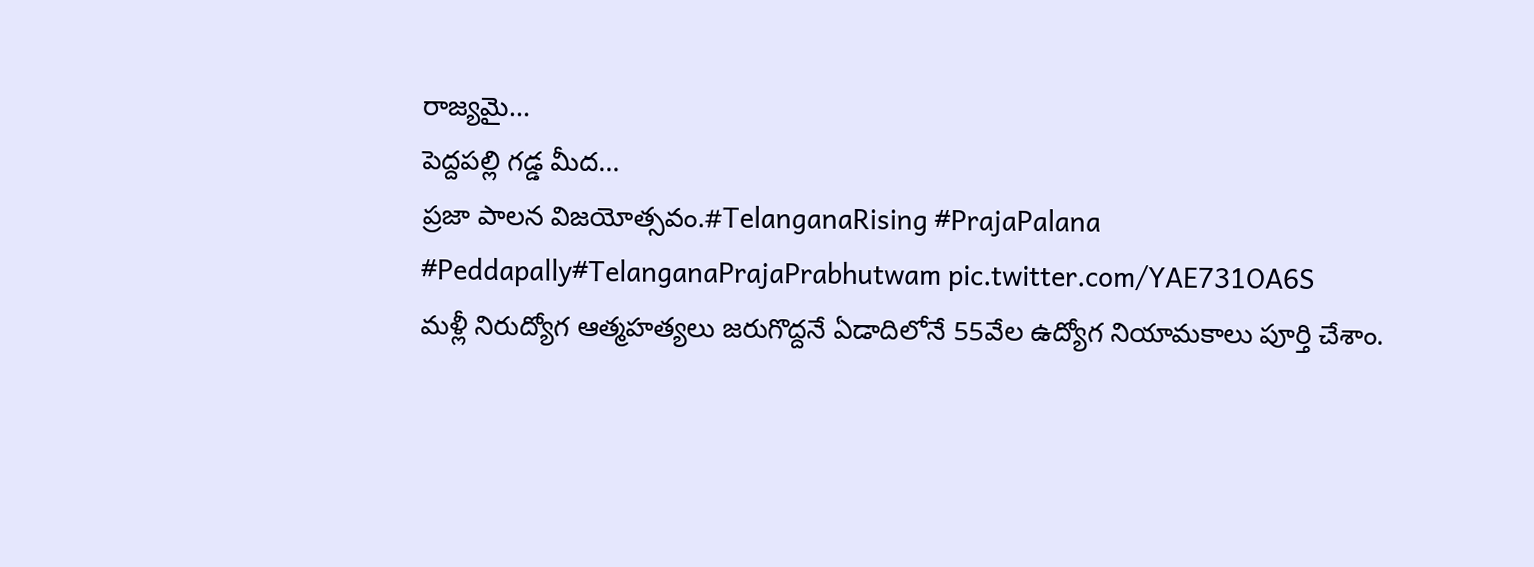రాజ్యమై…
పెద్దపల్లి గడ్డ మీద…
ప్రజా పాలన విజయోత్సవం.#TelanganaRising #PrajaPalana #Peddapally#TelanganaPrajaPrabhutwam pic.twitter.com/YAE731OA6S
మళ్లీ నిరుద్యోగ ఆత్మహత్యలు జరుగొద్దనే ఏడాదిలోనే 55వేల ఉద్యోగ నియామకాలు పూర్తి చేశాం.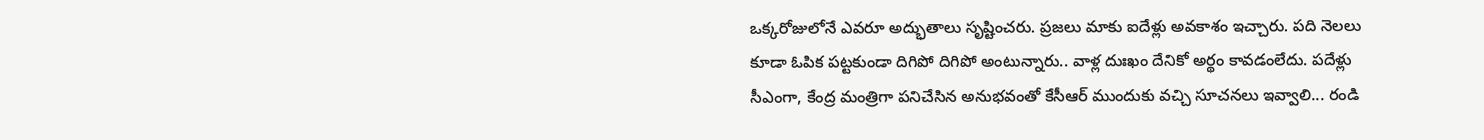ఒక్కరోజులోనే ఎవరూ అద్భుతాలు సృష్టించరు. ప్రజలు మాకు ఐదేళ్లు అవకాశం ఇచ్చారు. పది నెలలు కూడా ఓపిక పట్టకుండా దిగిపో దిగిపో అంటున్నారు.. వాళ్ల దుఃఖం దేనికో అర్థం కావడంలేదు. పదేళ్లు సీఎంగా, కేంద్ర మంత్రిగా పనిచేసిన అనుభవంతో కేసీఆర్ ముందుకు వచ్చి సూచనలు ఇవ్వాలి... రండి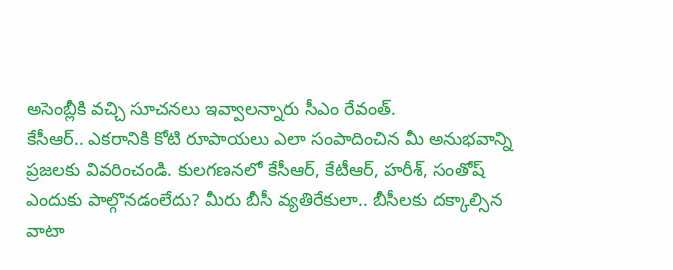అసెంబ్లీకి వచ్చి సూచనలు ఇవ్వాలన్నారు సీఎం రేవంత్.
కేసీఆర్.. ఎకరానికి కోటి రూపాయలు ఎలా సంపాదించిన మీ అనుభవాన్ని ప్రజలకు వివరించండి. కులగణనలో కేసీఆర్, కేటీఆర్, హరీశ్, సంతోష్ ఎందుకు పాల్గొనడంలేదు? మీరు బీసీ వ్యతిరేకులా.. బీసీలకు దక్కాల్సిన వాటా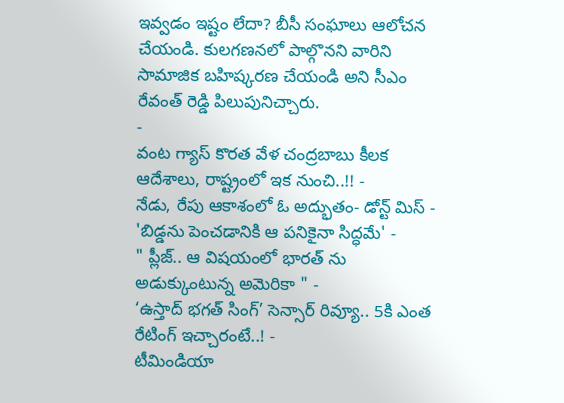ఇవ్వడం ఇష్టం లేదా? బీసీ సంఘాలు ఆలోచన చేయండి. కులగణనలో పాల్గొనని వారిని సామాజిక బహిష్కరణ చేయండి అని సీఎం రేవంత్ రెడ్డి పిలుపునిచ్చారు.
-
వంట గ్యాస్ కొరత వేళ చంద్రబాబు కీలక ఆదేశాలు, రాష్ట్రంలో ఇక నుంచి..!! -
నేడు, రేపు ఆకాశంలో ఓ అద్భుతం- డోన్ట్ మిస్ -
'బిడ్డను పెంచడానికి ఆ పనికైనా సిద్ధమే' -
" ప్లీజ్.. ఆ విషయంలో భారత్ ను అడుక్కుంటున్న అమెరికా " -
‘ఉస్తాద్ భగత్ సింగ్’ సెన్సార్ రివ్యూ.. 5కి ఎంత రేటింగ్ ఇచ్చారంటే..! -
టీమిండియా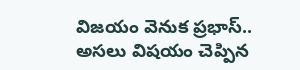విజయం వెనుక ప్రభాస్.. అసలు విషయం చెప్పిన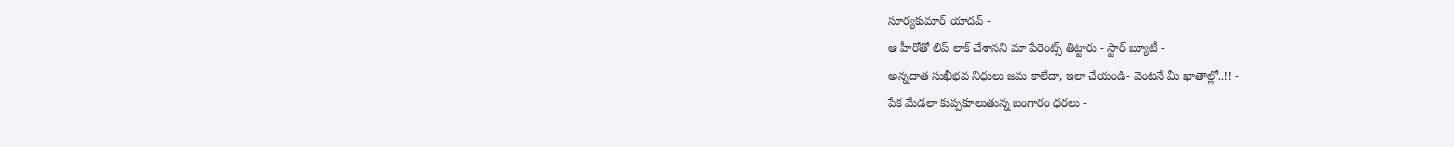సూర్యకుమార్ యాదవ్ -
ఆ హీరోతో లిప్ లాక్ చేశానని మా పేరెంట్స్ తిట్టారు - స్టార్ బ్యూటీ -
అన్నదాత సుఖీభవ నిధులు జమ కాలేదా, ఇలా చేయండి- వెంటనే మీ ఖాతాల్లో..!! -
పేక మేడలా కుప్పకూలుతున్న బంగారం ధరలు -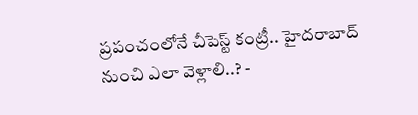ప్రపంచంలోనే చీపెస్ట్ కంట్రీ.. హైదరాబాద్ నుంచి ఎలా వెళ్లాలి..? -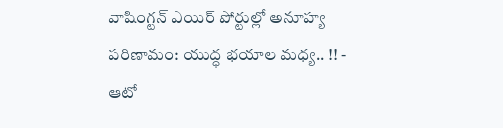వాషింగ్టన్ ఎయిర్ పోర్టుల్లో అనూహ్య పరిణామం: యుద్ధ భయాల మధ్య.. !! -
ఆటో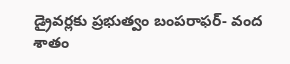డ్రైవర్లకు ప్రభుత్వం బంపరాఫర్- వంద శాతం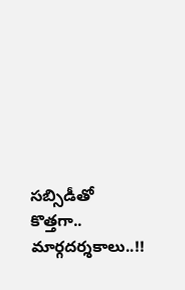సబ్సిడీతో కొత్తగా.. మార్గదర్శకాలు..!!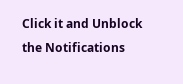Click it and Unblock the Notifications